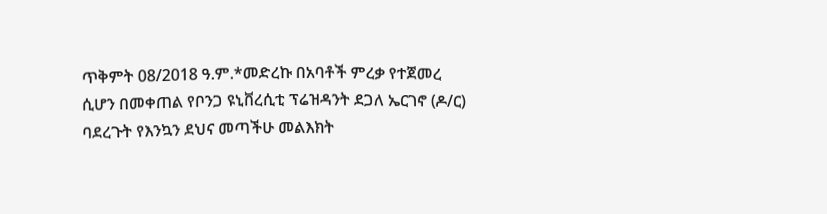ጥቅምት 08/2018 ዓ.ም.*መድረኩ በአባቶች ምረቃ የተጀመረ ሲሆን በመቀጠል የቦንጋ ዩኒቨረሲቲ ፕሬዝዳንት ደጋለ ኤርገኖ (ዶ/ር) ባደረጉት የእንኳን ደህና መጣችሁ መልእክት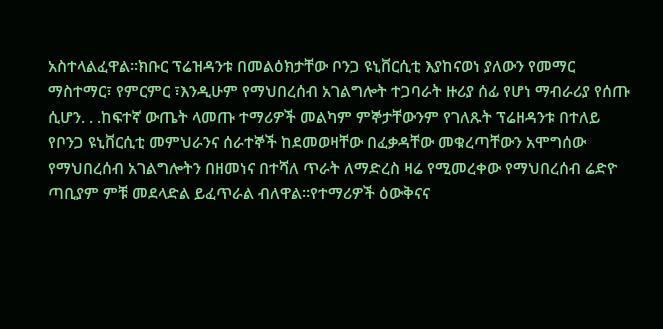አስተላልፈዋል፡፡ክቡር ፕሬዝዳንቱ በመልዕክታቸው ቦንጋ ዩኒቨርሲቲ እያከናወነ ያለውን የመማር ማስተማር፣ የምርምር ፣እንዲሁም የማህበረሰብ አገልግሎት ተጋባራት ዙሪያ ሰፊ የሆነ ማብራሪያ የሰጡ ሲሆን. . .ከፍተኛ ውጤት ላመጡ ተማሪዎች መልካም ምኞታቸውንም የገለጹት ፕሬዘዳንቱ በተለይ የቦንጋ ዩኒቨርሲቲ መምህራንና ሰራተኞች ከደመወዛቸው በፈቃዳቸው መቁረጣቸውን አሞግሰው የማህበረሰብ አገልግሎትን በዘመነና በተሻለ ጥራት ለማድረስ ዛሬ የሚመረቀው የማህበረሰብ ሬድዮ ጣቢያም ምቹ መደላድል ይፈጥራል ብለዋል፡፡የተማሪዎች ዕውቅናና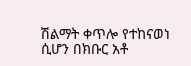ሽልማት ቀጥሎ የተከናወነ ሲሆን በክቡር አቶ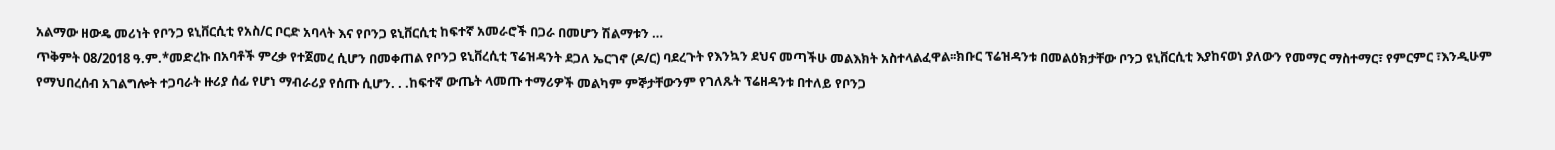አልማው ዘውዴ መሪነት የቦንጋ ዩኒቨርሲቲ የአስ/ር ቦርድ አባላት እና የቦንጋ ዩኒቨርሲቲ ከፍተኛ አመራሮች በጋራ በመሆን ሽልማቱን …
ጥቅምት 08/2018 ዓ.ም.*መድረኩ በአባቶች ምረቃ የተጀመረ ሲሆን በመቀጠል የቦንጋ ዩኒቨረሲቲ ፕሬዝዳንት ደጋለ ኤርገኖ (ዶ/ር) ባደረጉት የእንኳን ደህና መጣችሁ መልእክት አስተላልፈዋል፡፡ክቡር ፕሬዝዳንቱ በመልዕክታቸው ቦንጋ ዩኒቨርሲቲ እያከናወነ ያለውን የመማር ማስተማር፣ የምርምር ፣እንዲሁም የማህበረሰብ አገልግሎት ተጋባራት ዙሪያ ሰፊ የሆነ ማብራሪያ የሰጡ ሲሆን. . .ከፍተኛ ውጤት ላመጡ ተማሪዎች መልካም ምኞታቸውንም የገለጹት ፕሬዘዳንቱ በተለይ የቦንጋ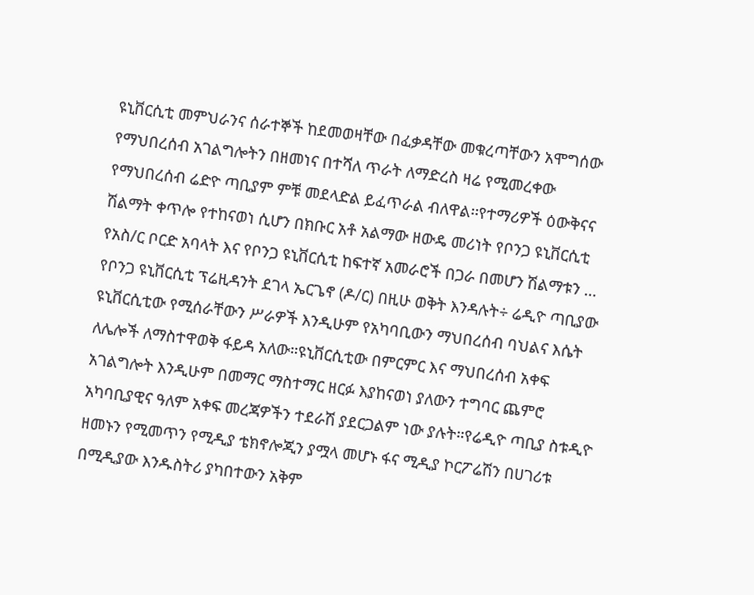ዩኒቨርሲቲ መምህራንና ሰራተኞች ከደመወዛቸው በፈቃዳቸው መቁረጣቸውን አሞግሰው የማህበረሰብ አገልግሎትን በዘመነና በተሻለ ጥራት ለማድረስ ዛሬ የሚመረቀው የማህበረሰብ ሬድዮ ጣቢያም ምቹ መደላድል ይፈጥራል ብለዋል፡፡የተማሪዎች ዕውቅናና ሽልማት ቀጥሎ የተከናወነ ሲሆን በክቡር አቶ አልማው ዘውዴ መሪነት የቦንጋ ዩኒቨርሲቲ የአስ/ር ቦርድ አባላት እና የቦንጋ ዩኒቨርሲቲ ከፍተኛ አመራሮች በጋራ በመሆን ሽልማቱን …
የቦንጋ ዩኒቨርሲቲ ፕሬዚዳንት ደገላ ኤርጌኖ (ዶ/ር) በዚሁ ወቅት እንዳሉት÷ ሬዲዮ ጣቢያው ዩኒቨርሲቲው የሚሰራቸውን ሥራዎች እንዲሁም የአካባቢውን ማህበረሰብ ባህልና እሴት ለሌሎች ለማስተዋወቅ ፋይዳ አለው።ዩኒቨርሲቲው በምርምር እና ማህበረሰብ አቀፍ አገልግሎት እንዲሁም በመማር ማስተማር ዘርፉ እያከናወነ ያለውን ተግባር ጨምሮ አካባቢያዊና ዓለም አቀፍ መረጃዎችን ተደራሽ ያደርጋልም ነው ያሉት።የሬዲዮ ጣቢያ ስቱዲዮ ዘመኑን የሚመጥን የሚዲያ ቴክኖሎጂን ያሟላ መሆኑ ፋና ሚዲያ ኮርፖሬሽን በሀገሪቱ በሚዲያው እንዱስትሪ ያካበተውን አቅም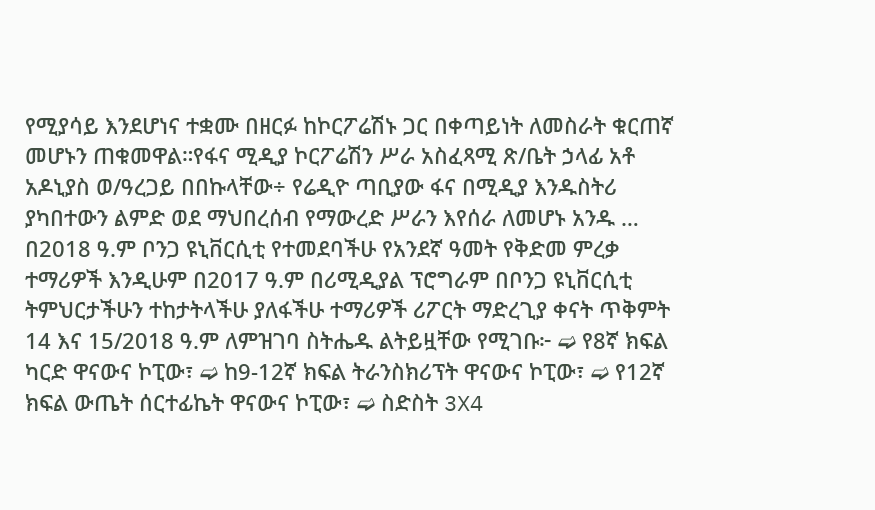የሚያሳይ እንደሆነና ተቋሙ በዘርፉ ከኮርፖሬሽኑ ጋር በቀጣይነት ለመስራት ቁርጠኛ መሆኑን ጠቁመዋል።የፋና ሚዲያ ኮርፖሬሽን ሥራ አስፈጻሚ ጽ/ቤት ኃላፊ አቶ አዶኒያስ ወ/ዓረጋይ በበኩላቸው÷ የሬዲዮ ጣቢያው ፋና በሚዲያ እንዱስትሪ ያካበተውን ልምድ ወደ ማህበረሰብ የማውረድ ሥራን እየሰራ ለመሆኑ አንዱ …
በ2018 ዓ.ም ቦንጋ ዩኒቨርሲቲ የተመደባችሁ የአንደኛ ዓመት የቅድመ ምረቃ ተማሪዎች እንዲሁም በ2017 ዓ.ም በሪሚዲያል ፕሮግራም በቦንጋ ዩኒቨርሲቲ ትምህርታችሁን ተከታትላችሁ ያለፋችሁ ተማሪዎች ሪፖርት ማድረጊያ ቀናት ጥቅምት 14 እና 15/2018 ዓ.ም ለምዝገባ ስትሔዱ ልትይዟቸው የሚገቡ፦ ➫ የ8ኛ ክፍል ካርድ ዋናውና ኮፒው፣ ➫ ከ9-12ኛ ክፍል ትራንስክሪፕት ዋናውና ኮፒው፣ ➫ የ12ኛ ክፍል ውጤት ሰርተፊኬት ዋናውና ኮፒው፣ ➫ ስድስት 3X4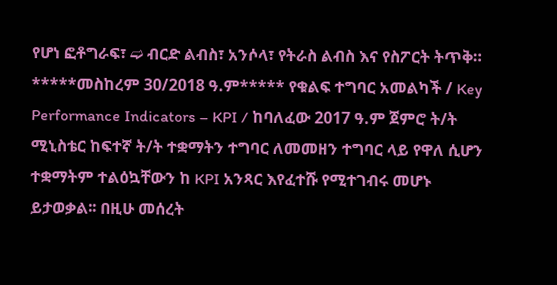የሆነ ፎቶግራፍ፣ ➫ ብርድ ልብስ፣ አንሶላ፣ የትራስ ልብስ እና የስፖርት ትጥቅ።
*****መስከረም 30/2018 ዓ.ም***** የቁልፍ ተግባር አመልካች / Key Performance Indicators – KPI / ከባለፈው 2017 ዓ.ም ጀምሮ ት/ት ሚኒስቴር ከፍተኛ ት/ት ተቋማትን ተግባር ለመመዘን ተግባር ላይ የዋለ ሲሆን ተቋማትም ተልዕኳቸውን ከ KPI አንጻር እየፈተሹ የሚተገብሩ መሆኑ ይታወቃል፡፡ በዚሁ መሰረት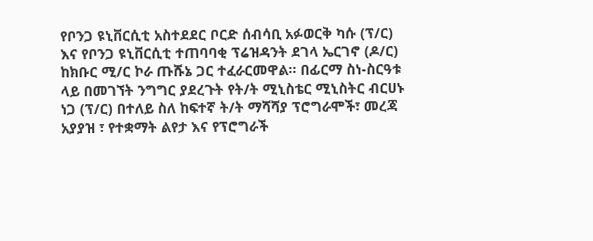የቦንጋ ዩኒቨርሲቲ አስተደደር ቦርድ ሰብሳቢ አፉወርቅ ካሱ (ፕ/ር) እና የቦንጋ ዩኒቨርሲቲ ተጠባባቂ ፕሬዝዳንት ደገላ ኤርገኖ (ዶ/ር) ከክቡር ሚ/ር ኮራ ጡሹኔ ጋር ተፈራርመዋል፡፡ በፊርማ ስነ-ስርዓቱ ላይ በመገኘት ንግግር ያደረጉት የት/ት ሚኒስቴር ሚኒስትር ብርሀኑ ነጋ (ፕ/ር) በተለይ ስለ ከፍተኛ ት/ት ማሻሻያ ፕሮግራሞች፣ መረጃ አያያዝ ፣ የተቋማት ልየታ እና የፕሮግራች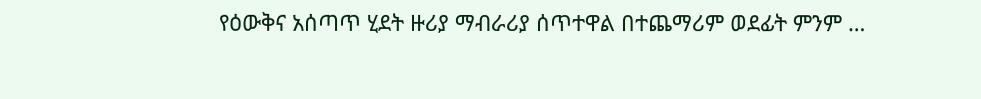የዕውቅና አሰጣጥ ሂደት ዙሪያ ማብራሪያ ሰጥተዋል በተጨማሪም ወደፊት ምንም …